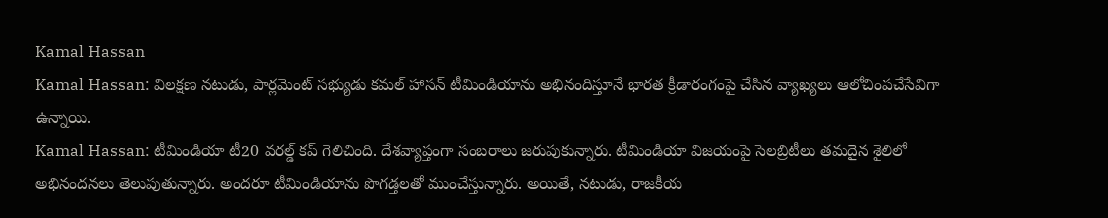Kamal Hassan
Kamal Hassan: విలక్షణ నటుడు, పార్లమెంట్ సభ్యుడు కమల్ హాసన్ టీమిండియాను అభినందిస్తూనే భారత క్రీడారంగంపై చేసిన వ్యాఖ్యలు ఆలోచింపచేసేవిగా ఉన్నాయి.
Kamal Hassan: టీమిండియా టీ20 వరల్డ్ కప్ గెలిచింది. దేశవ్యాప్తంగా సంబరాలు జరుపుకున్నారు. టీమిండియా విజయంపై సెలబ్రిటీలు తమదైన శైలిలో అభినందనలు తెలుపుతున్నారు. అందరూ టీమిండియాను పొగడ్తలతో ముంచేస్తున్నారు. అయితే, నటుడు, రాజకీయ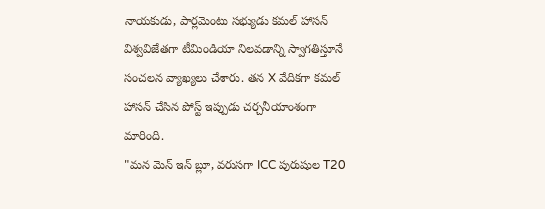నాయకుడు, పార్లమెంటు సభ్యుడు కమల్ హాసన్ విశ్వవిజేతగా టీమిండియా నిలవడాన్ని స్వాగతిస్తూనే సంచలన వ్యాఖ్యలు చేశారు. తన X వేదికగా కమల్ హాసన్ చేసిన పోస్ట్ ఇప్పుడు చర్చనీయాంశంగా మారింది.
"మన మెన్ ఇన్ బ్లూ, వరుసగా ICC పురుషుల T20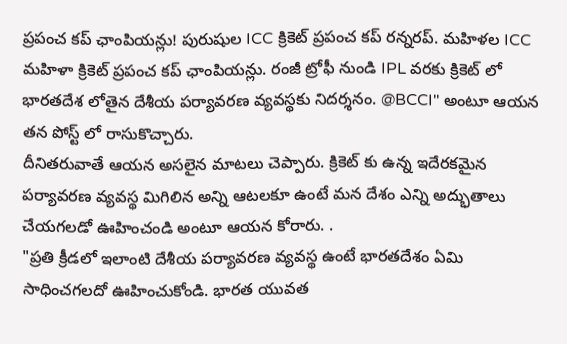ప్రపంచ కప్ ఛాంపియన్లు! పురుషుల ICC క్రికెట్ ప్రపంచ కప్ రన్నరప్. మహిళల ICC మహిళా క్రికెట్ ప్రపంచ కప్ ఛాంపియన్లు. రంజీ ట్రోఫీ నుండి IPL వరకు క్రికెట్ లో భారతదేశ లోతైన దేశీయ పర్యావరణ వ్యవస్థకు నిదర్శనం. @BCCI" అంటూ ఆయన తన పోస్ట్ లో రాసుకొచ్చారు.
దీనితరువాతే ఆయన అసలైన మాటలు చెప్పారు. క్రికెట్ కు ఉన్న ఇదేరకమైన పర్యావరణ వ్యవస్థ మిగిలిన అన్ని ఆటలకూ ఉంటే మన దేశం ఎన్ని అద్భుతాలు చేయగలడో ఊహించండి అంటూ ఆయన కోరారు. .
"ప్రతి క్రీడలో ఇలాంటి దేశీయ పర్యావరణ వ్యవస్థ ఉంటే భారతదేశం ఏమి సాధించగలదో ఊహించుకోండి. భారత యువత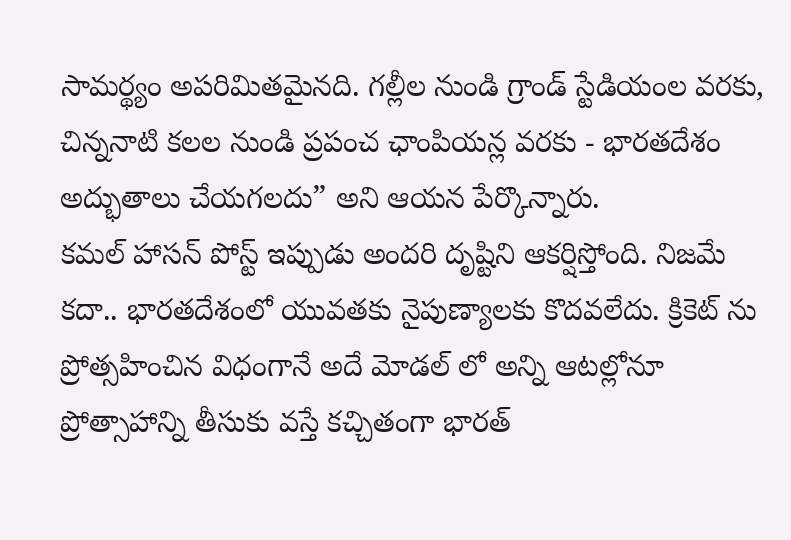సామర్థ్యం అపరిమితమైనది. గల్లీల నుండి గ్రాండ్ స్టేడియంల వరకు, చిన్ననాటి కలల నుండి ప్రపంచ ఛాంపియన్ల వరకు - భారతదేశం అద్భుతాలు చేయగలదు” అని ఆయన పేర్కొన్నారు.
కమల్ హాసన్ పోస్ట్ ఇప్పుడు అందరి దృష్టిని ఆకర్షిస్తోంది. నిజమే కదా.. భారతదేశంలో యువతకు నైపుణ్యాలకు కొదవలేదు. క్రికెట్ ను ప్రోత్సహించిన విధంగానే అదే మోడల్ లో అన్ని ఆటల్లోనూ ప్రోత్సాహాన్ని తీసుకు వస్తే కచ్చితంగా భారత్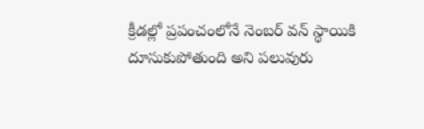క్రీడల్లో ప్రపంచంలోనే నెంబర్ వన్ స్థాయికి దూసుకుపోతుంది అని పలువురు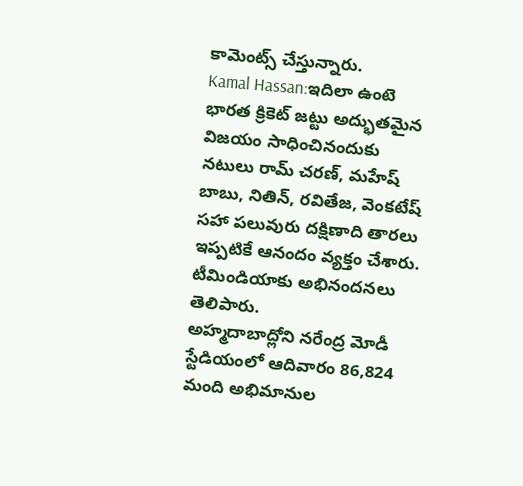కామెంట్స్ చేస్తున్నారు.
Kamal Hassan:ఇదిలా ఉంటె భారత క్రికెట్ జట్టు అద్భుతమైన విజయం సాధించినందుకు నటులు రామ్ చరణ్, మహేష్ బాబు, నితిన్, రవితేజ, వెంకటేష్ సహా పలువురు దక్షిణాది తారలు ఇప్పటికే ఆనందం వ్యక్తం చేశారు. టీమిండియాకు అభినందనలు తెలిపారు.
అహ్మదాబాద్లోని నరేంద్ర మోడీ స్టేడియంలో ఆదివారం 86,824 మంది అభిమానుల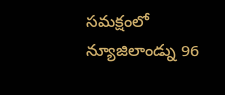సమక్షంలో న్యూజిలాండ్ను 96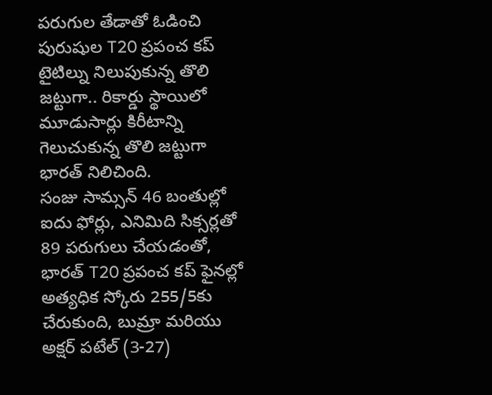పరుగుల తేడాతో ఓడించి పురుషుల T20 ప్రపంచ కప్ టైటిల్ను నిలుపుకున్న తొలి జట్టుగా.. రికార్డు స్థాయిలో మూడుసార్లు కిరీటాన్ని గెలుచుకున్న తొలి జట్టుగా భారత్ నిలిచింది.
సంజు సామ్సన్ 46 బంతుల్లో ఐదు ఫోర్లు, ఎనిమిది సిక్సర్లతో 89 పరుగులు చేయడంతో, భారత్ T20 ప్రపంచ కప్ ఫైనల్లో అత్యధిక స్కోరు 255/5కు చేరుకుంది, బుమ్రా మరియు అక్షర్ పటేల్ (3-27)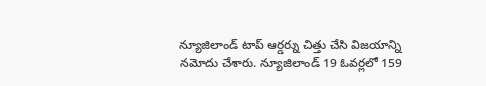న్యూజిలాండ్ టాప్ ఆర్డర్ను చిత్తు చేసి విజయాన్ని నమోదు చేశారు. న్యూజిలాండ్ 19 ఓవర్లలో 159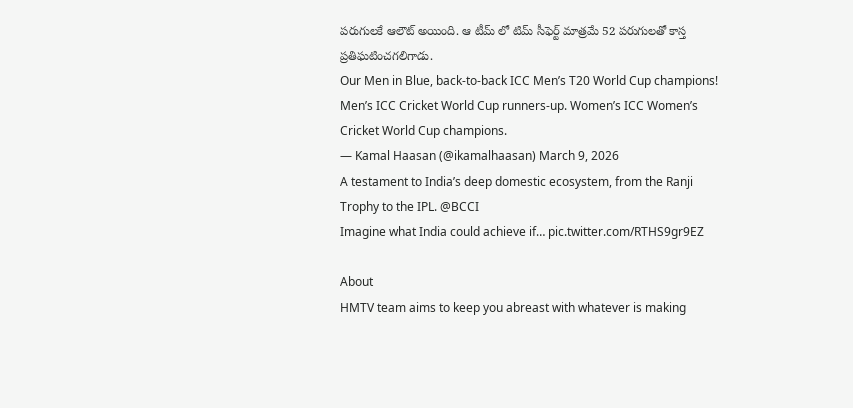పరుగులకే ఆలౌట్ అయింది. ఆ టీమ్ లో టిమ్ సీఫెర్ట్ మాత్రమే 52 పరుగులతో కాస్త ప్రతిఘటించగలిగాడు.
Our Men in Blue, back-to-back ICC Men’s T20 World Cup champions! Men’s ICC Cricket World Cup runners-up. Women’s ICC Women’s Cricket World Cup champions.
— Kamal Haasan (@ikamalhaasan) March 9, 2026
A testament to India’s deep domestic ecosystem, from the Ranji Trophy to the IPL. @BCCI
Imagine what India could achieve if… pic.twitter.com/RTHS9gr9EZ

About
HMTV team aims to keep you abreast with whatever is making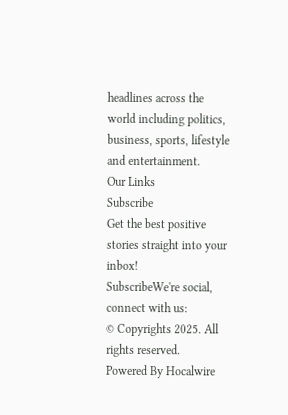headlines across the world including politics, business, sports, lifestyle and entertainment.
Our Links
Subscribe
Get the best positive stories straight into your inbox!
SubscribeWe're social, connect with us:
© Copyrights 2025. All rights reserved.
Powered By Hocalwire